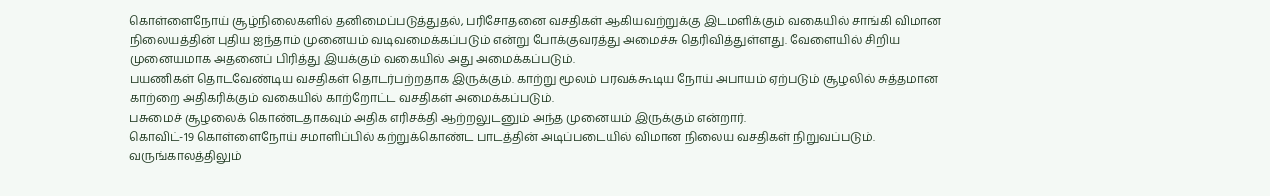கொள்ளைநோய் சூழ்நிலைகளில் தனிமைப்படுத்துதல், பரிசோதனை வசதிகள் ஆகியவற்றுக்கு இடமளிக்கும் வகையில் சாங்கி விமான நிலையத்தின் புதிய ஐந்தாம் முனையம் வடிவமைக்கப்படும் என்று போக்குவரத்து அமைச்சு தெரிவித்துள்ளது. வேளையில் சிறிய முனையமாக அதனைப் பிரித்து இயக்கும் வகையில் அது அமைக்கப்படும்.
பயணிகள் தொடவேண்டிய வசதிகள் தொடர்பற்றதாக இருக்கும். காற்று மூலம் பரவக்கூடிய நோய் அபாயம் ஏற்படும் சூழலில் சுத்தமான காற்றை அதிகரிக்கும் வகையில் காற்றோட்ட வசதிகள் அமைக்கப்படும்.
பசுமைச் சூழலைக் கொண்டதாகவும் அதிக எரிசக்தி ஆற்றலுடனும் அந்த முனையம் இருக்கும் என்றார்.
கொவிட்-19 கொள்ளைநோய் சமாளிப்பில் கற்றுக்கொண்ட பாடத்தின் அடிப்படையில் விமான நிலைய வசதிகள் நிறுவப்படும். வருங்காலத்திலும்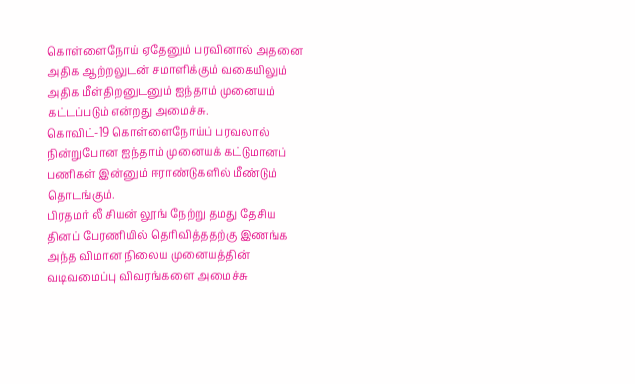கொள்ளைநோய் ஏதேனும் பரவினால் அதனை அதிக ஆற்றலுடன் சமாளிக்கும் வகையிலும் அதிக மீள்திறனுடனும் ஐந்தாம் முனையம் கட்டப்படும் என்றது அமைச்சு.
கொவிட்-19 கொள்ளைநோய்ப் பரவலால் நின்றுபோன ஐந்தாம் முனையக் கட்டுமானப் பணிகள் இன்னும் ஈராண்டுகளில் மீண்டும் தொடங்கும்.
பிரதமர் லீ சியன் லூங் நேற்று தமது தேசிய தினப் பேரணியில் தெரிவித்ததற்கு இணங்க அந்த விமான நிலைய முனையத்தின் வடிவமைப்பு விவரங்களை அமைச்சு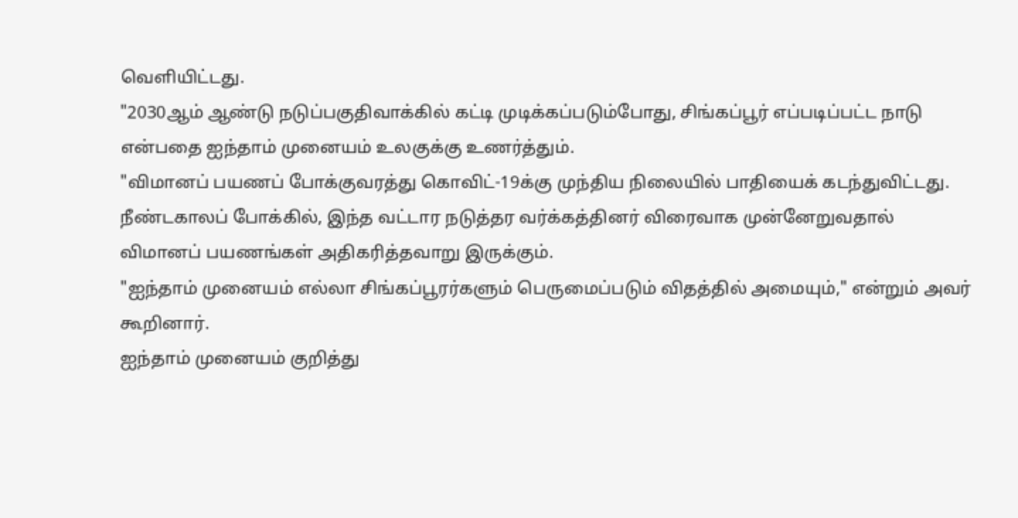வெளியிட்டது.
"2030ஆம் ஆண்டு நடுப்பகுதிவாக்கில் கட்டி முடிக்கப்படும்போது, சிங்கப்பூர் எப்படிப்பட்ட நாடு என்பதை ஐந்தாம் முனையம் உலகுக்கு உணர்த்தும்.
"விமானப் பயணப் போக்குவரத்து கொவிட்-19க்கு முந்திய நிலையில் பாதியைக் கடந்துவிட்டது. நீண்டகாலப் போக்கில், இந்த வட்டார நடுத்தர வர்க்கத்தினர் விரைவாக முன்னேறுவதால் விமானப் பயணங்கள் அதிகரித்தவாறு இருக்கும்.
"ஐந்தாம் முனையம் எல்லா சிங்கப்பூரர்களும் பெருமைப்படும் விதத்தில் அமையும்," என்றும் அவர் கூறினார்.
ஐந்தாம் முனையம் குறித்து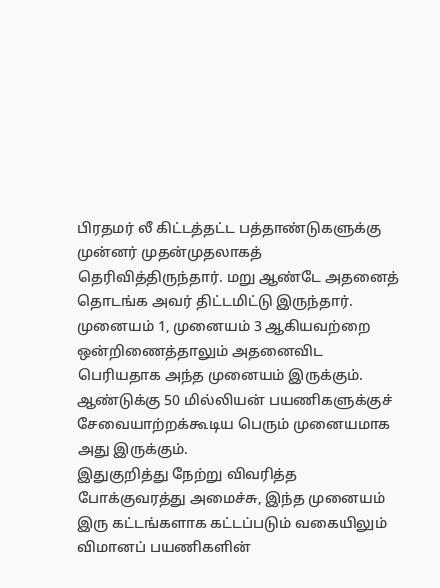பிரதமர் லீ கிட்டத்தட்ட பத்தாண்டுகளுக்கு முன்னர் முதன்முதலாகத் தெரிவித்திருந்தார். மறு ஆண்டே அதனைத் தொடங்க அவர் திட்டமிட்டு இருந்தார்.
முனையம் 1, முனையம் 3 ஆகியவற்றை ஒன்றிணைத்தாலும் அதனைவிட பெரியதாக அந்த முனையம் இருக்கும். ஆண்டுக்கு 50 மில்லியன் பயணிகளுக்குச் சேவையாற்றக்கூடிய பெரும் முனையமாக அது இருக்கும்.
இதுகுறித்து நேற்று விவரித்த போக்குவரத்து அமைச்சு, இந்த முனையம் இரு கட்டங்களாக கட்டப்படும் வகையிலும் விமானப் பயணிகளின்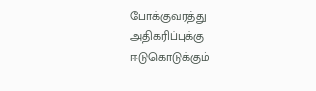போக்குவரத்து அதிகரிப்புக்கு ஈடுகொடுக்கும்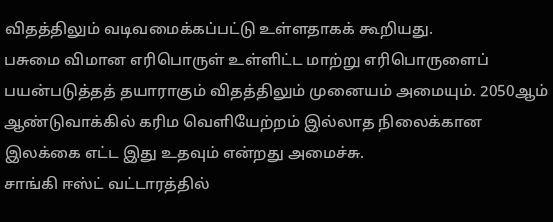விதத்திலும் வடிவமைக்கப்பட்டு உள்ளதாகக் கூறியது.
பசுமை விமான எரிபொருள் உள்ளிட்ட மாற்று எரிபொருளைப் பயன்படுத்தத் தயாராகும் விதத்திலும் முனையம் அமையும். 2050ஆம் ஆண்டுவாக்கில் கரிம வெளியேற்றம் இல்லாத நிலைக்கான இலக்கை எட்ட இது உதவும் என்றது அமைச்சு.
சாங்கி ஈஸ்ட் வட்டாரத்தில்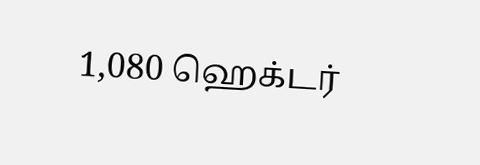1,080 ஹெக்டர்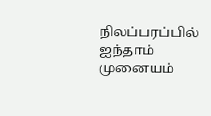நிலப்பரப்பில் ஐந்தாம் முனையம்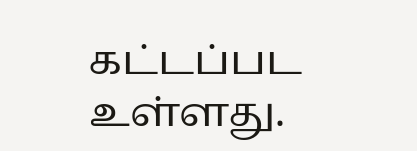கட்டப்பட உள்ளது.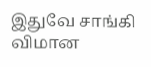இதுவே சாங்கி விமான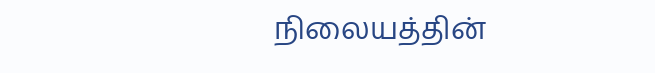நிலையத்தின்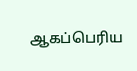ஆகப்பெரிய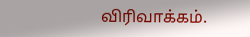விரிவாக்கம்.